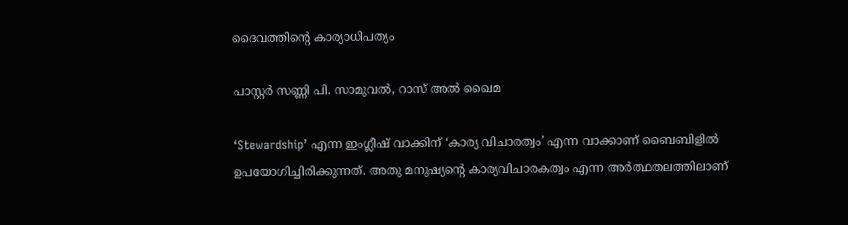ദൈവത്തിന്റെ കാര്യാധിപത്യം

പാസ്റ്റർ സണ്ണി പി. സാമുവൽ, റാസ്‌ അൽ ഖൈമ

‘Stewardship’ എന്ന ഇംഗ്ലീഷ് വാക്കിന് ‘കാര്യ വിചാരത്വം’ എന്ന വാക്കാണ് ബൈബിളിൽ ഉപയോഗിച്ചിരിക്കുന്നത്. അതു മനുഷ്യന്റെ കാര്യവിചാരകത്വം എന്ന അർത്ഥതലത്തിലാണ്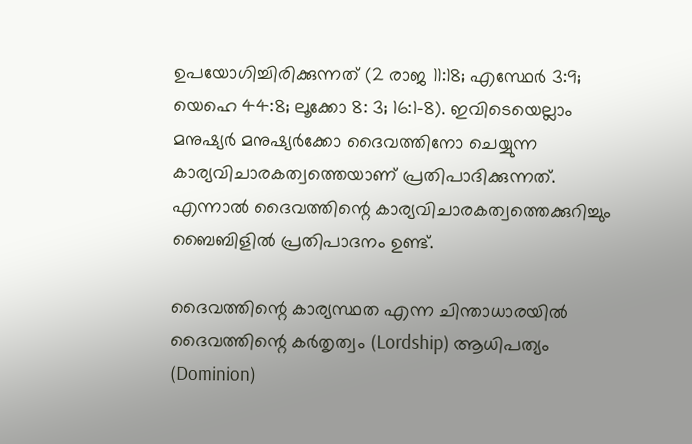ഉപയോഗിച്ചിരിക്കുന്നത് (2 രാജ 11:18; എസ്ഥേർ 3:9; യെഹെ 44:8; ലൂക്കോ 8: 3; 16:1-8). ഇവിടെയെല്ലാം മനുഷ്യർ മനുഷ്യർക്കോ ദൈവത്തിനോ ചെയ്യുന്ന കാര്യവിചാരകത്വത്തെയാണ് പ്രതിപാദിക്കുന്നത്. എന്നാൽ ദൈവത്തിന്റെ കാര്യവിചാരകത്വത്തെക്കുറിച്ചും ബൈബിളിൽ പ്രതിപാദനം ഉണ്ട്.

ദൈവത്തിന്റെ കാര്യസ്ഥത എന്ന ചിന്താധാരയിൽ ദൈവത്തിന്റെ കർതൃത്വം (Lordship) ആധിപത്യം (Dominion)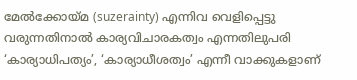മേൽക്കോയ്മ (suzerainty) എന്നിവ വെളിപ്പെട്ടു വരുന്നതിനാൽ കാര്യവിചാരകത്വം എന്നതിലുപരി ‘കാര്യാധിപത്യം’, ‘കാര്യാധീശത്വം’ എന്നീ വാക്കുകളാണ്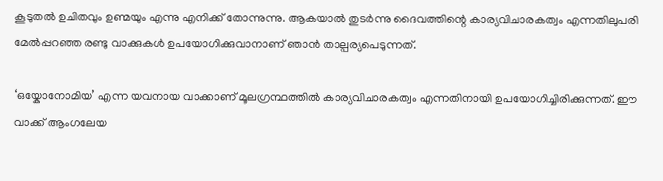കൂടുതൽ ഉചിതവും ഉണ്മയും എന്നു എനിക്ക് തോന്നുന്നു. ആകയാൽ തുടർന്നു ദൈവത്തിന്റെ കാര്യവിചാരകത്വം എന്നതിലുപരി മേൽപ്പറഞ്ഞ രണ്ടു വാക്കുകൾ ഉപയോഗിക്കുവാനാണ് ഞാൻ താല്പര്യപെടുന്നത്.

‘ഒയ്കോനോമിയ’ എന്ന യവനായ വാക്കാണ് മൂലഗ്രന്ഥത്തിൽ കാര്യവിചാരകത്വം എന്നതിനായി ഉപയോഗിച്ചിരിക്കുന്നത്. ഈ വാക്ക് ആംഗലേയ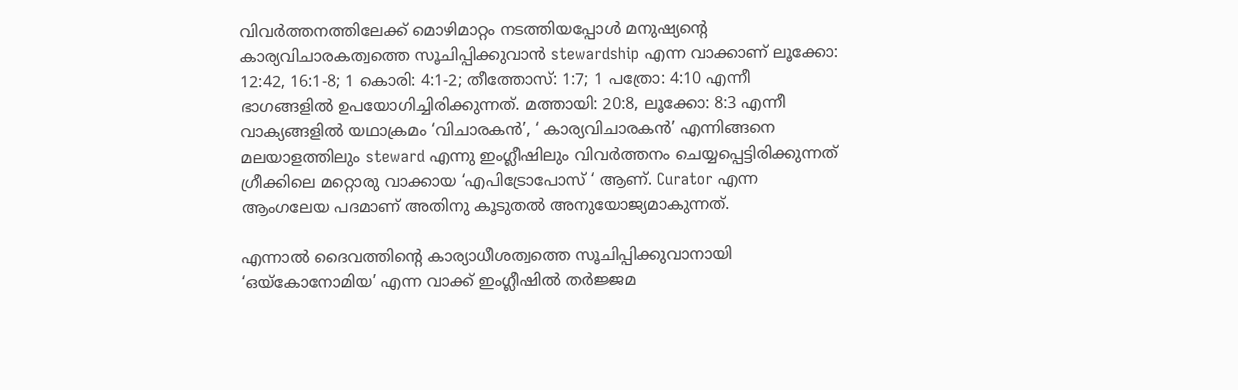വിവർത്തനത്തിലേക്ക് മൊഴിമാറ്റം നടത്തിയപ്പോൾ മനുഷ്യന്റെ കാര്യവിചാരകത്വത്തെ സൂചിപ്പിക്കുവാൻ stewardship എന്ന വാക്കാണ് ലൂക്കോ: 12:42, 16:1-8; 1 കൊരി: 4:1-2; തീത്തോസ്: 1:7; 1 പത്രോ: 4:10 എന്നീ ഭാഗങ്ങളിൽ ഉപയോഗിച്ചിരിക്കുന്നത്. മത്തായി: 20:8, ലൂക്കോ: 8:3 എന്നീ വാക്യങ്ങളിൽ യഥാക്രമം ‘വിചാരകൻ’, ‘ കാര്യവിചാരകൻ’ എന്നിങ്ങനെ മലയാളത്തിലും steward എന്നു ഇംഗ്ലീഷിലും വിവർത്തനം ചെയ്യപ്പെട്ടിരിക്കുന്നത് ഗ്രീക്കിലെ മറ്റൊരു വാക്കായ ‘എപിട്രോപോസ് ‘ ആണ്. Curator എന്ന ആംഗലേയ പദമാണ് അതിനു കൂടുതൽ അനുയോജ്യമാകുന്നത്.

എന്നാൽ ദൈവത്തിന്റെ കാര്യാധീശത്വത്തെ സൂചിപ്പിക്കുവാനായി ‘ഒയ്കോനോമിയ’ എന്ന വാക്ക് ഇംഗ്ലീഷിൽ തർജ്ജമ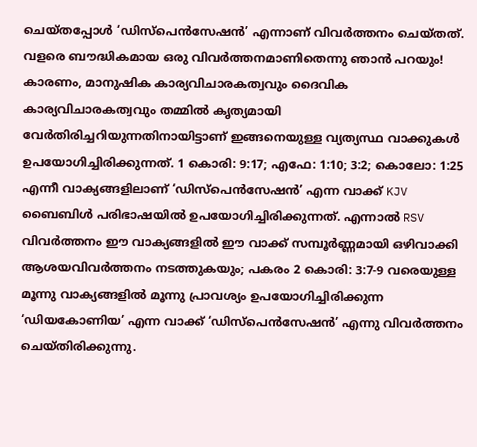ചെയ്തപ്പോൾ ‘ഡിസ്പെൻസേഷൻ’ എന്നാണ് വിവർത്തനം ചെയ്തത്. വളരെ ബൗദ്ധികമായ ഒരു വിവർത്തനമാണിതെന്നു ഞാൻ പറയും! കാരണം, മാനുഷിക കാര്യവിചാരകത്വവും ദൈവിക കാര്യവിചാരകത്വവും തമ്മിൽ കൃത്യമായി വേർതിരിച്ചറിയുന്നതിനായിട്ടാണ് ഇങ്ങനെയുള്ള വ്യത്യസ്ഥ വാക്കുകൾ ഉപയോഗിച്ചിരിക്കുന്നത്. 1 കൊരി: 9:17; എഫേ: 1:10; 3:2; കൊലോ: 1:25 എന്നീ വാക്യങ്ങളിലാണ് ‘ഡിസ്പെൻസേഷൻ’ എന്ന വാക്ക് KJV ബൈബിൾ പരിഭാഷയിൽ ഉപയോഗിച്ചിരിക്കുന്നത്. എന്നാൽ RSV വിവർത്തനം ഈ വാക്യങ്ങളിൽ ഈ വാക്ക് സമ്പൂർണ്ണമായി ഒഴിവാക്കി ആശയവിവർത്തനം നടത്തുകയും; പകരം 2 കൊരി: 3:7-9 വരെയുള്ള മൂന്നു വാക്യങ്ങളിൽ മൂന്നു പ്രാവശ്യം ഉപയോഗിച്ചിരിക്കുന്ന ‘ഡിയകോണിയ’ എന്ന വാക്ക് ‘ഡിസ്പെൻസേഷൻ’ എന്നു വിവർത്തനം ചെയ്തിരിക്കുന്നു.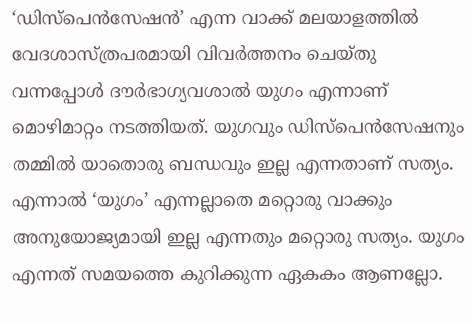‘ഡിസ്പെൻസേഷൻ’ എന്ന വാക്ക് മലയാളത്തിൽ വേദശാസ്ത്രപരമായി വിവർത്തനം ചെയ്തു വന്നപ്പോൾ ദൗർഭാഗ്യവശാൽ യുഗം എന്നാണ് മൊഴിമാറ്റം നടത്തിയത്. യുഗവും ഡിസ്പെൻസേഷനും തമ്മിൽ യാതൊരു ബന്ധവും ഇല്ല എന്നതാണ് സത്യം. എന്നാൽ ‘യുഗം’ എന്നല്ലാതെ മറ്റൊരു വാക്കും അനുയോജ്യമായി ഇല്ല എന്നതും മറ്റൊരു സത്യം. യുഗം എന്നത് സമയത്തെ കുറിക്കുന്ന ഏകകം ആണല്ലോ.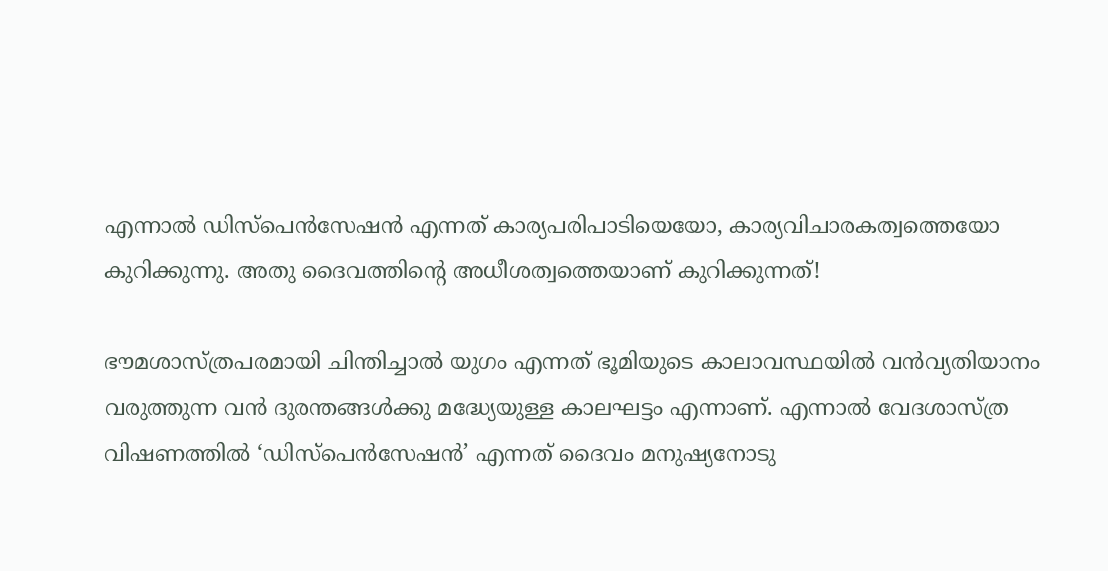എന്നാൽ ഡിസ്പെൻസേഷൻ എന്നത് കാര്യപരിപാടിയെയോ, കാര്യവിചാരകത്വത്തെയോ കുറിക്കുന്നു. അതു ദൈവത്തിന്റെ അധീശത്വത്തെയാണ് കുറിക്കുന്നത്!

ഭൗമശാസ്ത്രപരമായി ചിന്തിച്ചാൽ യുഗം എന്നത് ഭൂമിയുടെ കാലാവസ്ഥയിൽ വൻവ്യതിയാനം വരുത്തുന്ന വൻ ദുരന്തങ്ങൾക്കു മദ്ധ്യേയുള്ള കാലഘട്ടം എന്നാണ്. എന്നാൽ വേദശാസ്ത്ര വിഷണത്തിൽ ‘ഡിസ്പെൻസേഷൻ’ എന്നത് ദൈവം മനുഷ്യനോടു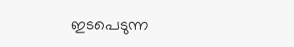ഇടപെടുന്ന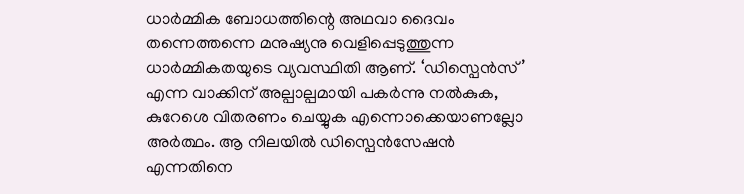ധാർമ്മിക ബോധത്തിന്റെ അഥവാ ദൈവം തന്നെത്തന്നെ മനുഷ്യനു വെളിപ്പെടുത്തുന്ന ധാർമ്മികതയുടെ വ്യവസ്ഥിതി ആണ്. ‘ഡിസ്പെൻസ്’ എന്ന വാക്കിന് അല്പാല്പമായി പകർന്നു നൽകുക, കുറേശെ വിതരണം ചെയ്യുക എന്നൊക്കെയാണല്ലോ അർത്ഥം. ആ നിലയിൽ ഡിസ്പെൻസേഷൻ എന്നതിനെ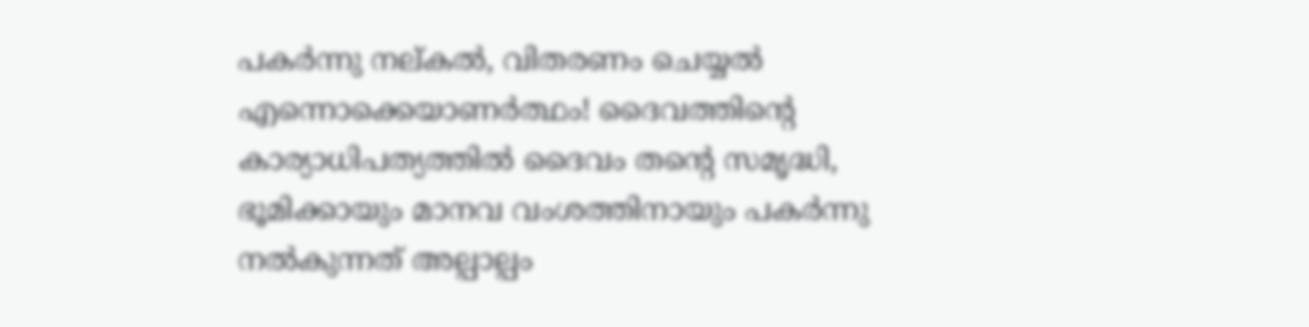പകർന്നു നല്കൽ, വിതരണം ചെയ്യൽ എന്നൊക്കെയാണർത്ഥം! ദൈവത്തിന്റെ കാര്യാധിപത്യത്തിൽ ദൈവം തന്റെ സമൃദ്ധി, ഭൂമിക്കായും മാനവ വംശത്തിനായും പകർന്നു നൽകുന്നത് അല്പാല്പം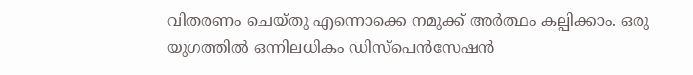വിതരണം ചെയ്തു എന്നൊക്കെ നമുക്ക് അർത്ഥം കല്പിക്കാം. ഒരു യുഗത്തിൽ ഒന്നിലധികം ഡിസ്പെൻസേഷൻ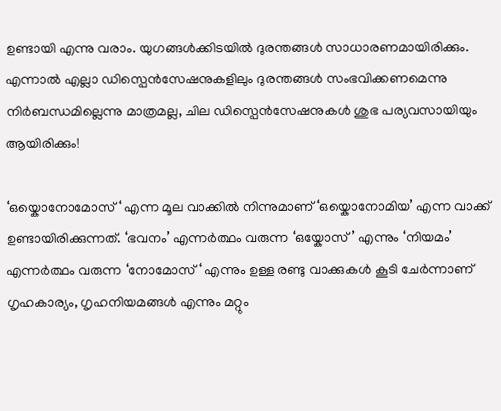ഉണ്ടായി എന്നു വരാം. യുഗങ്ങൾക്കിടയിൽ ദുരന്തങ്ങൾ സാധാരണമായിരിക്കും. എന്നാൽ എല്ലാ ഡിസ്പെൻസേഷനുകളിലും ദുരന്തങ്ങൾ സംഭവിക്കണമെന്നു നിർബന്ധമില്ലെന്നു മാത്രമല്ല, ചില ഡിസ്പെൻസേഷനുകൾ ശുഭ പര്യവസായിയും ആയിരിക്കും!

‘ഒയ്കൊനോമോസ് ‘ എന്ന മൂല വാക്കിൽ നിന്നുമാണ് ‘ഒയ്കൊനോമിയ’ എന്ന വാക്ക് ഉണ്ടായിരിക്കുന്നത്. ‘ഭവനം’ എന്നർത്ഥം വരുന്ന ‘ഒയ്കോസ്’ എന്നും ‘നിയമം’ എന്നർത്ഥം വരുന്ന ‘നോമോസ് ‘ എന്നും ഉള്ള രണ്ടു വാക്കുകൾ കൂടി ചേർന്നാണ് ഗൃഹകാര്യം, ഗൃഹനിയമങ്ങൾ എന്നും മറ്റും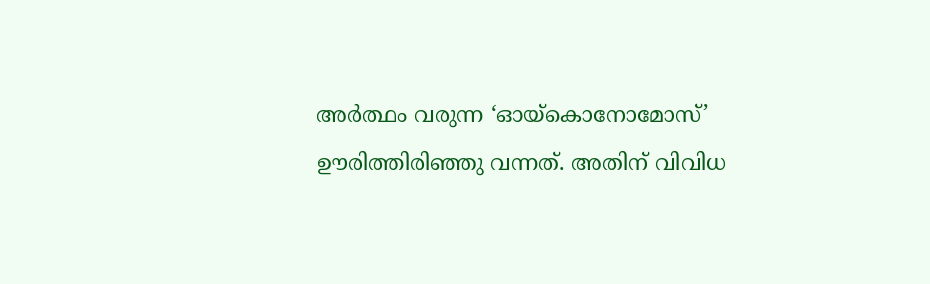അർത്ഥം വരുന്ന ‘ഓയ്കൊനോമോസ്’ ഊരിത്തിരിഞ്ഞു വന്നത്. അതിന് വിവിധ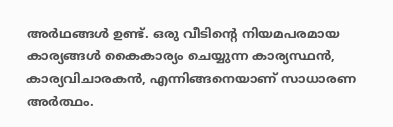അർഥങ്ങൾ ഉണ്ട്. ഒരു വീടിന്റെ നിയമപരമായ കാര്യങ്ങൾ കൈകാര്യം ചെയ്യുന്ന കാര്യസ്ഥൻ, കാര്യവിചാരകൻ, എന്നിങ്ങനെയാണ് സാധാരണ അർത്ഥം.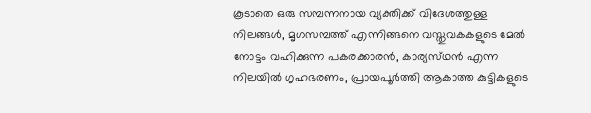കൂടാതെ ഒരു സമ്പന്നനായ വ്യക്തിക്ക് വിദേശത്തുള്ള നിലങ്ങൾ, മൃഗസമ്പത്ത് എന്നിങ്ങനെ വസ്തുവകകളുടെ മേൽ നോട്ടം വഹിക്കുന്ന പകരക്കാരൻ, കാര്യസ്‌ഥൻ എന്ന നിലയിൽ ഗൃഹഭരണം, പ്രായപൂർത്തി ആകാത്ത കുട്ടികളുടെ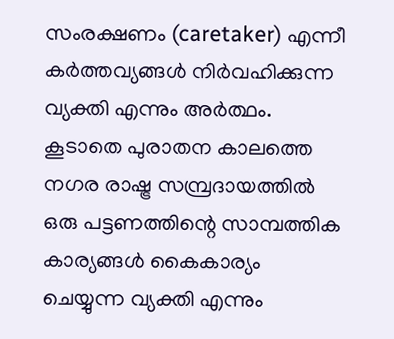സംരക്ഷണം (caretaker) എന്നീ കർത്തവ്യങ്ങൾ നിർവഹിക്കുന്ന വ്യക്തി എന്നും അർത്ഥം. കൂടാതെ പുരാതന കാലത്തെ നഗര രാഷ്ട്ര സമ്പ്രദായത്തിൽ ഒരു പട്ടണത്തിന്റെ സാമ്പത്തിക കാര്യങ്ങൾ കൈകാര്യം ചെയ്യുന്ന വ്യക്തി എന്നും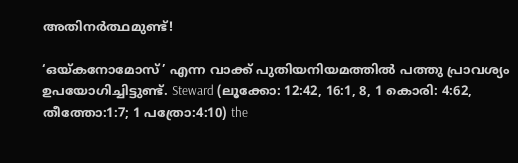അതിനർത്ഥമുണ്ട്!

‘ഒയ്കനോമോസ്’ എന്ന വാക്ക് പുതിയനിയമത്തിൽ പത്തു പ്രാവശ്യം ഉപയോഗിച്ചിട്ടുണ്ട്. Steward (ലൂക്കോ: 12:42, 16:1, 8, 1 കൊരി: 4:62, തീത്തോ:1:7; 1 പത്രോ:4:10) the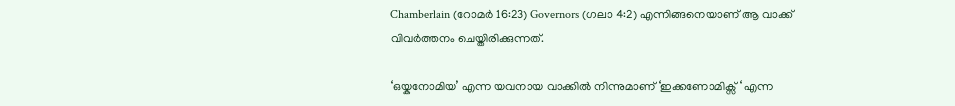Chamberlain (റോമർ 16:23) Governors (ഗലാ 4:2) എന്നിങ്ങനെയാണ് ആ വാക്ക് വിവർത്തനം ചെയ്തിരിക്കുന്നത്.

‘ഒയ്കനോമിയ’ എന്ന യവനായ വാക്കിൽ നിന്നുമാണ് ‘ഇക്കണോമിക്സ് ‘ എന്ന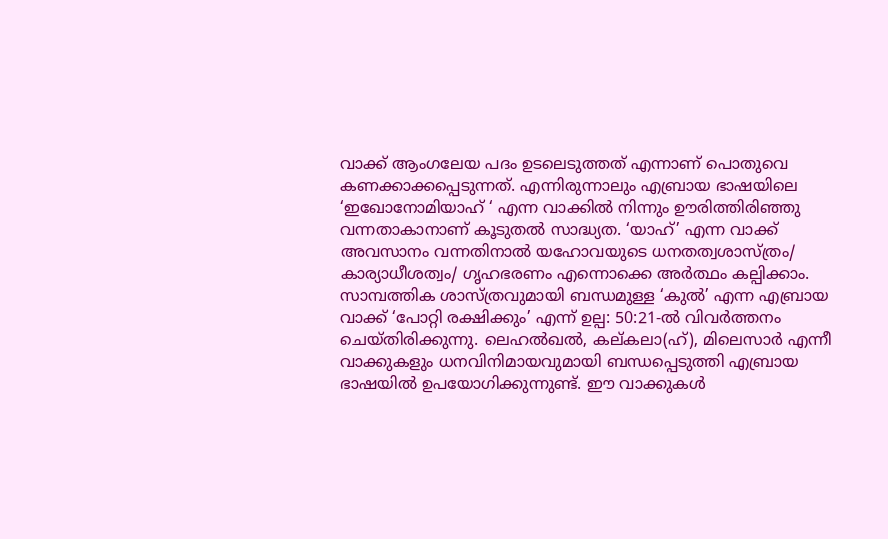വാക്ക് ആംഗലേയ പദം ഉടലെടുത്തത് എന്നാണ് പൊതുവെ കണക്കാക്കപ്പെടുന്നത്. എന്നിരുന്നാലും എബ്രായ ഭാഷയിലെ ‘ഇഖോനോമിയാഹ്‌ ‘ എന്ന വാക്കിൽ നിന്നും ഊരിത്തിരിഞ്ഞു വന്നതാകാനാണ് കൂടുതൽ സാദ്ധ്യത. ‘യാഹ്‌’ എന്ന വാക്ക് അവസാനം വന്നതിനാൽ യഹോവയുടെ ധനതത്വശാസ്ത്രം/ കാര്യാധീശത്വം/ ഗൃഹഭരണം എന്നൊക്കെ അർത്ഥം കല്പിക്കാം. സാമ്പത്തിക ശാസ്ത്രവുമായി ബന്ധമുള്ള ‘കുൽ’ എന്ന എബ്രായ വാക്ക് ‘പോറ്റി രക്ഷിക്കും’ എന്ന് ഉല്പ: 50:21-ൽ വിവർത്തനം ചെയ്തിരിക്കുന്നു. ലെഹൽഖൽ, കല്കലാ(ഹ്), മിലെസാർ എന്നീ വാക്കുകളും ധനവിനിമായവുമായി ബന്ധപ്പെടുത്തി എബ്രായ ഭാഷയിൽ ഉപയോഗിക്കുന്നുണ്ട്. ഈ വാക്കുകൾ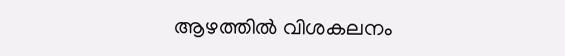ആഴത്തിൽ വിശകലനം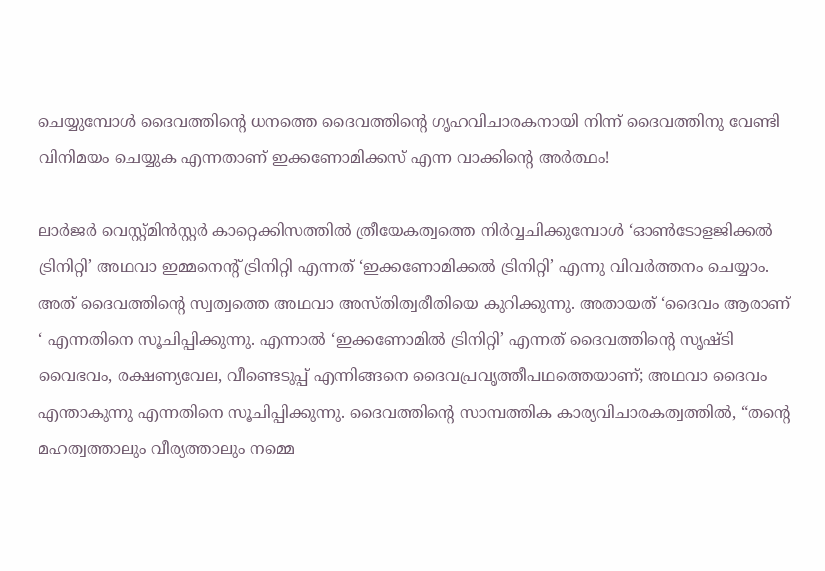ചെയ്യുമ്പോൾ ദൈവത്തിന്റെ ധനത്തെ ദൈവത്തിന്റെ ഗൃഹവിചാരകനായി നിന്ന് ദൈവത്തിനു വേണ്ടി വിനിമയം ചെയ്യുക എന്നതാണ് ഇക്കണോമിക്കസ് എന്ന വാക്കിന്റെ അർത്ഥം!

ലാർജർ വെസ്റ്റ്മിൻസ്റ്റർ കാറ്റെക്കിസത്തിൽ ത്രീയേകത്വത്തെ നിർവ്വചിക്കുമ്പോൾ ‘ഓൺടോളജിക്കൽ ട്രിനിറ്റി’ അഥവാ ഇമ്മനെന്റ് ട്രിനിറ്റി എന്നത് ‘ഇക്കണോമിക്കൽ ട്രിനിറ്റി’ എന്നു വിവർത്തനം ചെയ്യാം. അത് ദൈവത്തിന്റെ സ്വത്വത്തെ അഥവാ അസ്തിത്വരീതിയെ കുറിക്കുന്നു. അതായത് ‘ദൈവം ആരാണ് ‘ എന്നതിനെ സൂചിപ്പിക്കുന്നു. എന്നാൽ ‘ഇക്കണോമിൽ ട്രിനിറ്റി’ എന്നത് ദൈവത്തിന്റെ സൃഷ്ടി വൈഭവം, രക്ഷണ്യവേല, വീണ്ടെടുപ്പ് എന്നിങ്ങനെ ദൈവപ്രവൃത്തീപഥത്തെയാണ്; അഥവാ ദൈവം എന്താകുന്നു എന്നതിനെ സൂചിപ്പിക്കുന്നു. ദൈവത്തിന്റെ സാമ്പത്തിക കാര്യവിചാരകത്വത്തിൽ, “തന്റെ മഹത്വത്താലും വീര്യത്താലും നമ്മെ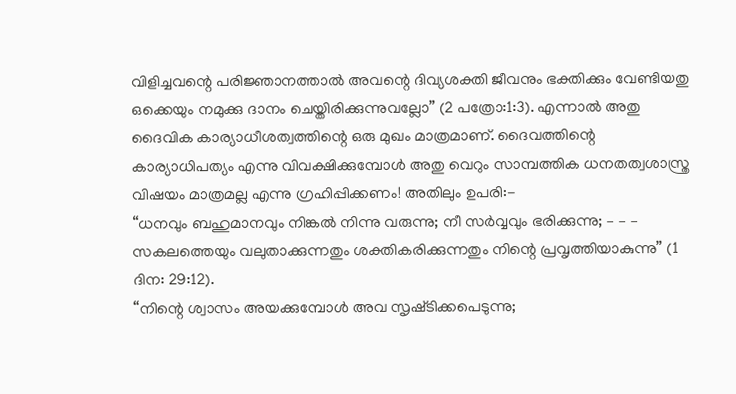വിളിച്ചവന്റെ പരിജ്ഞാനത്താൽ അവന്റെ ദിവ്യശക്തി ജീവനും ഭക്തിക്കും വേണ്ടിയതു ഒക്കെയും നമുക്കു ദാനം ചെയ്തിരിക്കുന്നുവല്ലോ” (2 പത്രോ:1:3). എന്നാൽ അതു ദൈവിക കാര്യാധീശത്വത്തിന്റെ ഒരു മുഖം മാത്രമാണ്. ദൈവത്തിന്റെ കാര്യാധിപത്യം എന്നു വിവക്ഷിക്കുമ്പോൾ അതു വെറും സാമ്പത്തിക ധനതത്വശാസ്ത്ര വിഷയം മാത്രമല്ല എന്നു ഗ്രഹിപ്പിക്കണം! അതിലും ഉപരി:-
“ധനവും ബഹുമാനവും നിങ്കൽ നിന്നു വരുന്നു; നീ സർവ്വവും ഭരിക്കുന്നു; – – – സകലത്തെയും വലുതാക്കുന്നതും ശക്തികരിക്കുന്നതും നിന്റെ പ്രവൃത്തിയാകുന്നു” (1 ദിന: 29:12).
“നിന്റെ ശ്വാസം അയക്കുമ്പോൾ അവ സൃഷ്‌ടിക്കപെടുന്നു;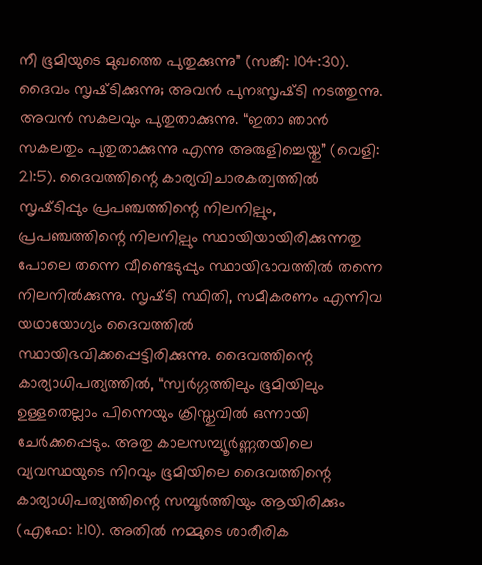നീ ഭൂമിയുടെ മുഖത്തെ പുതുക്കുന്നു” (സങ്കീ: 104:30).
ദൈവം സൃഷ്‌ടിക്കുന്നു; അവൻ പുനഃസൃഷ്‌ടി നടത്തുന്നു. അവൻ സകലവും പുതുതാക്കുന്നു. “ഇതാ ഞാൻ സകലതും പുതുതാക്കുന്നു എന്നു അരുളിച്ചെയ്തു” (വെളി: 21:5). ദൈവത്തിന്റെ കാര്യവിചാരകത്വത്തിൽ സൃഷ്‌ടിപ്പും പ്രപഞ്ചത്തിന്റെ നിലനില്പും, പ്രപഞ്ചത്തിന്റെ നിലനില്പും സ്ഥായിയായിരിക്കുന്നതു പോലെ തന്നെ വീണ്ടെടുപ്പും സ്ഥായിഭാവത്തിൽ തന്നെ നിലനിൽക്കുന്നു. സൃഷ്‌ടി സ്ഥിതി, സമീകരണം എന്നിവ യഥായോഗ്യം ദൈവത്തിൽ സ്ഥായിഭവിക്കപ്പെട്ടിരിക്കുന്നു. ദൈവത്തിന്റെ കാര്യാധിപത്യത്തിൽ, “സ്വർഗ്ഗത്തിലും ഭൂമിയിലും ഉള്ളതെല്ലാം പിന്നെയും ക്രിസ്തുവിൽ ഒന്നായി ചേർക്കപ്പെടും. അതു കാലസമ്പ്യൂർണ്ണതയിലെ വ്യവസ്ഥയുടെ നിറവും ഭൂമിയിലെ ദൈവത്തിന്റെ കാര്യാധിപത്യത്തിന്റെ സമ്പൂർത്തിയും ആയിരിക്കും (എഫേ: 1:10). അതിൽ നമ്മുടെ ശാരീരിക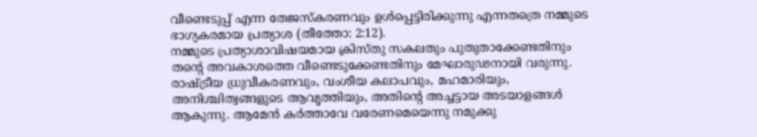വീണ്ടെടുപ്പ് എന്ന തേജസ്കരണവും ഉൾപ്പെട്ടിരിക്കുന്നു എന്നതത്രെ നമ്മുടെ ഭാഗ്യകരമായ പ്രത്യാശ (തീത്തോ: 2:12).
നമ്മുടെ പ്രത്യാശാവിഷയമായ ക്രിസ്തു സകലതും പുതുതാക്കേണ്ടതിനും തന്റെ അവകാശത്തെ വീണ്ടെടുക്കേണ്ടതിനും മേഘാരുഢനായി വരുന്നു. രാഷ്ട്രീയ ധ്രുവീകരണവും, വംശീയ കലാപവും, മഹമാരിയും, അനിശ്ചിത്വങ്ങളുടെ ആവൃത്തിയും, അതിന്റെ അച്ചട്ടായ അടയാളങ്ങൾ ആകുന്നു. ആമേൻ കർത്താവേ വരേണമെയെന്നു നമുക്കു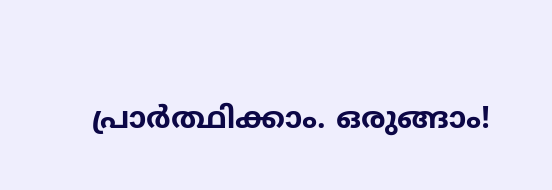പ്രാർത്ഥിക്കാം. ഒരുങ്ങാം!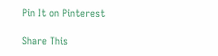Pin It on Pinterest

Share This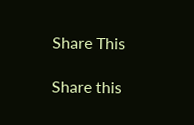Share This

Share this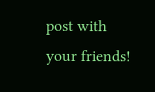post with your friends!